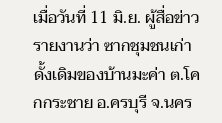เมื่อวันที่ 11 มิ.ย. ผู้สื่อข่าวรายงานว่า ซากชุมชนเก่าดั้งเดิมของบ้านมะค่า ต.โคกกระชาย อ.ครบุรี จ.นคร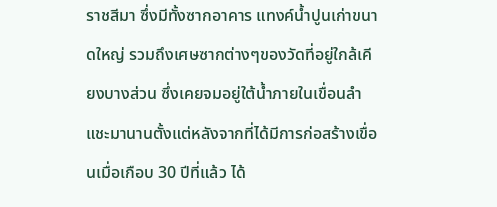ราชสีมา ซึ่งมีทั้งซากอาคาร แทงค์น้ำปูนเก่าขนาดใหญ่ รวมถึงเศษซากต่างๆของวัดที่อยู่ใกล้เคียงบางส่วน ซึ่งเคยจมอยู่ใต้น้ำภายในเขื่อนลำแชะมานานตั้งแต่หลังจากที่ได้มีการก่อสร้างเขื่อนเมื่อเกือบ 30 ปีที่แล้ว ได้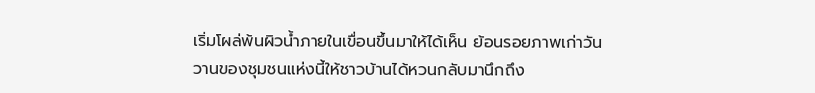เริ่มโผล่พ้นผิวน้ำภายในเขื่อนขึ้นมาให้ได้เห็น ย้อนรอยภาพเก่าวันวานของชุมชนแห่งนี้ให้ชาวบ้านได้หวนกลับมานึกถึง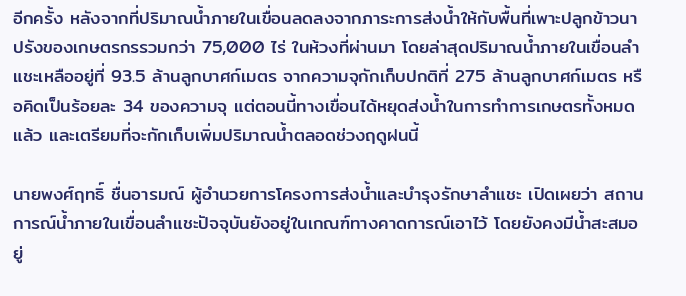อีกครั้ง หลังจากที่ปริมาณน้ำภายในเขื่อนลดลงจากภาระการส่งน้ำให้กับพื้นที่เพาะปลูกข้าวนาปรังของเกษตรกรรวมกว่า 75,000 ไร่ ในห้วงที่ผ่านมา โดยล่าสุดปริมาณน้ำภายในเขื่อนลำแชะเหลืออยู่ที่ 93.5 ล้านลูกบาศก์เมตร จากความจุกักเก็บปกติที่ 275 ล้านลูกบาศก์เมตร หรือคิดเป็นร้อยละ 34 ของความจุ แต่ตอนนี้ทางเขื่อนได้หยุดส่งน้ำในการทำการเกษตรทั้งหมดแล้ว และเตรียมที่จะกักเก็บเพิ่มปริมาณน้ำตลอดช่วงฤดูฝนนี้

นายพงศ์ฤทธิ์ ชื่นอารมณ์ ผู้อำนวยการโครงการส่งน้ำและบำรุงรักษาลำแชะ เปิดเผยว่า สถานการณ์น้ำภายในเขื่อนลำแชะปัจจุบันยังอยู่ในเกณฑ์ทางคาดการณ์เอาไว้ โดยยังคงมีน้ำสะสมอยู่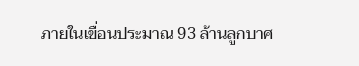ภายในเขื่อนประมาณ 93 ล้านลูกบาศ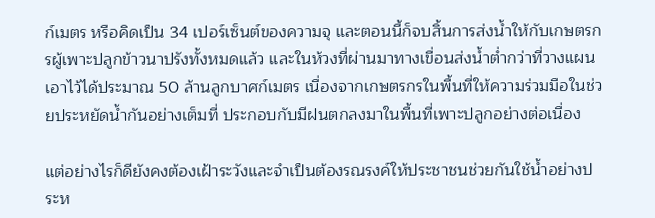ก์เมตร หรือคิดเป็น 34 เปอร์เซ็นต์ของความจุ และตอนนี้ก็จบสิ้นการส่งน้ำให้กับเกษตรกรผู้เพาะปลูกข้าวนาปรังทั้งหมดแล้ว และในห้วงที่ผ่านมาทางเขื่อนส่งน้ำต่ำกว่าที่วางแผนเอาไว้ได้ประมาณ 50 ล้านลูกบาศก์เมตร เนื่องจากเกษตรกรในพื้นที่ให้ความร่วมมือในช่วยประหยัดน้ำกันอย่างเต็มที่ ประกอบกับมีฝนตกลงมาในพื้นที่เพาะปลูกอย่างต่อเนื่อง

แต่อย่างไรก็ดียังคงต้องเฝ้าระวังและจำเป็นต้องรณรงค์ให้ประชาชนช่วยกันใช้น้ำอย่างประห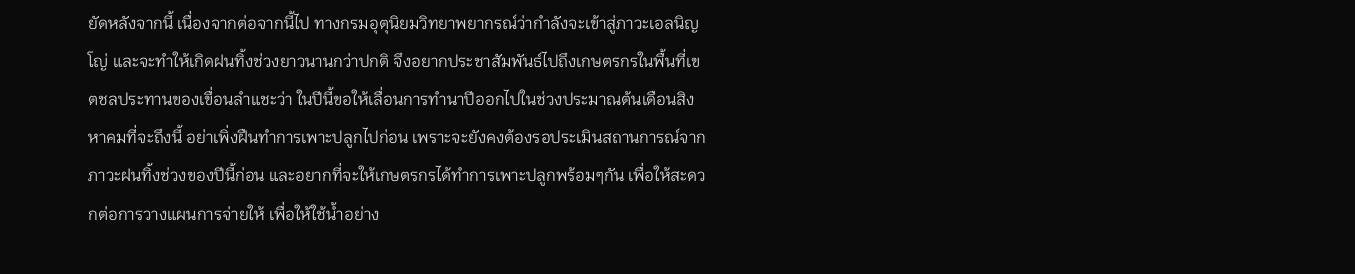ยัดหลังจากนี้ เนื่องจากต่อจากนี้ไป ทางกรมอุตุนิยมวิทยาพยากรณ์ว่ากำลังจะเข้าสู่ภาวะเอลนิญโญ่ และจะทำให้เกิดฝนทิ้งช่วงยาวนานกว่าปกติ จึงอยากประชาสัมพันธ์ไปถึงเกษตรกรในพื้นที่เขตชลประทานของเขื่อนลำแชะว่า ในปีนี้ขอให้เลื่อนการทำนาปีออกไปในช่วงประมาณต้นเดือนสิงหาคมที่จะถึงนี้ อย่าเพิ่งฝืนทำการเพาะปลูกไปก่อน เพราะจะยังคงต้องรอประเมินสถานการณ์จากภาวะฝนทิ้งช่วงของปีนี้ก่อน และอยากที่จะให้เกษตรกรได้ทำการเพาะปลูกพร้อมๆกัน เพื่อให้สะดวกต่อการวางแผนการจ่ายให้ เพื่อให้ใช้น้ำอย่าง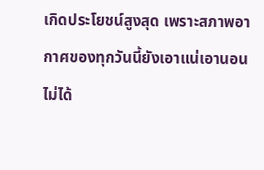เกิดประโยชน์สูงสุด เพราะสภาพอากาศของทุกวันนี้ยังเอาแน่เอานอนไม่ได้